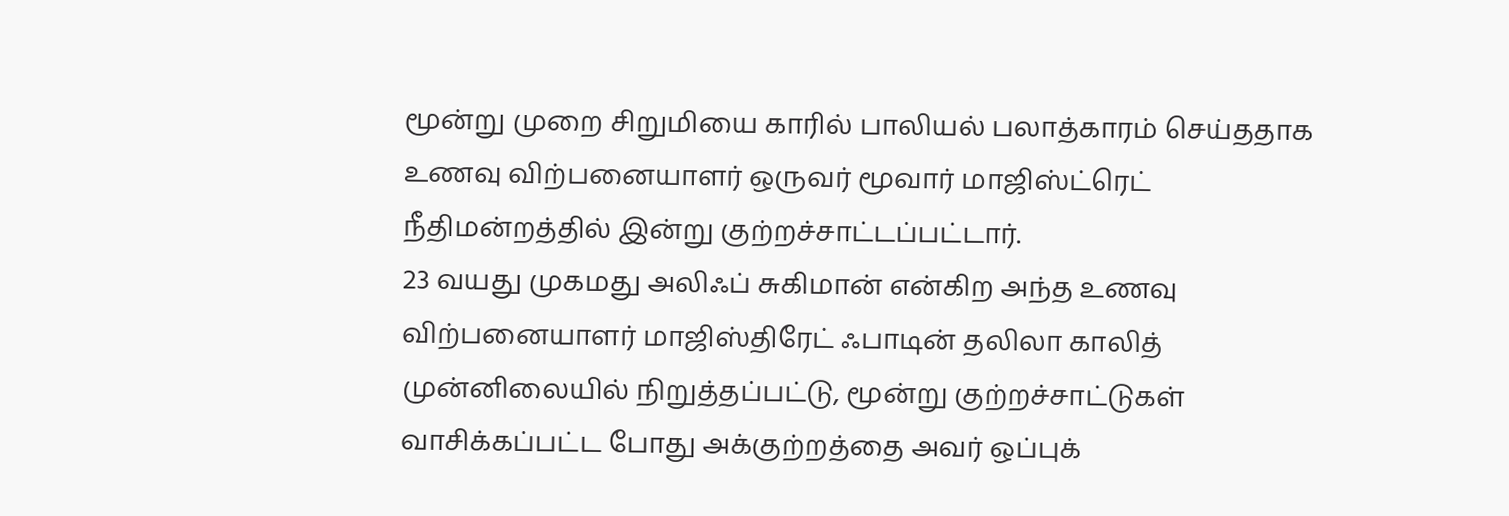மூன்று முறை சிறுமியை காரில் பாலியல் பலாத்காரம் செய்ததாக உணவு விற்பனையாளர் ஒருவர் மூவார் மாஜிஸ்ட்ரெட் நீதிமன்றத்தில் இன்று குற்றச்சாட்டப்பட்டார்.
23 வயது முகமது அலிஃப் சுகிமான் என்கிற அந்த உணவு விற்பனையாளர் மாஜிஸ்திரேட் ஃபாடின் தலிலா காலித் முன்னிலையில் நிறுத்தப்பட்டு, மூன்று குற்றச்சாட்டுகள் வாசிக்கப்பட்ட போது அக்குற்றத்தை அவர் ஒப்புக்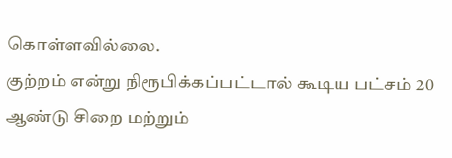கொள்ளவில்லை.
குற்றம் என்று நிரூபிக்கப்பட்டால் கூடிய பட்சம் 20 ஆண்டு சிறை மற்றும்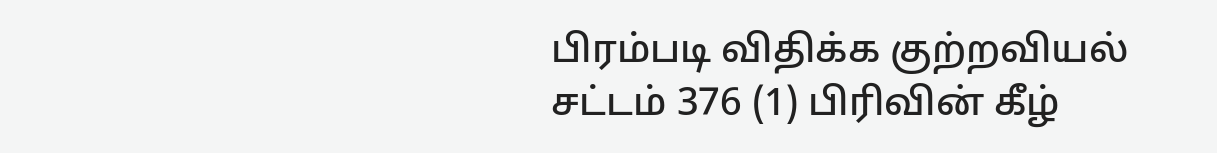பிரம்படி விதிக்க குற்றவியல் சட்டம் 376 (1) பிரிவின் கீழ்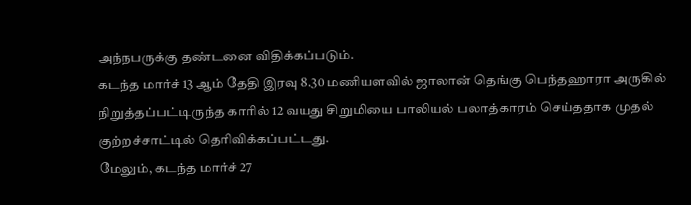அந்நபருக்கு தண்டனை விதிக்கப்படும்.
கடந்த மார்ச் 13 ஆம் தேதி இரவு 8.30 மணியளவில் ஜாலான் தெங்கு பெந்தஹாரா அருகில் நிறுத்தப்பட்டிருந்த காரில் 12 வயது சிறுமியை பாலியல் பலாத்காரம் செய்ததாக முதல் குற்றச்சாட்டில் தெரிவிக்கப்பட்டது.
மேலும், கடந்த மார்ச் 27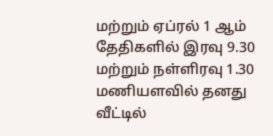மற்றும் ஏப்ரல் 1 ஆம் தேதிகளில் இரவு 9.30 மற்றும் நள்ளிரவு 1.30 மணியளவில் தனது வீட்டில்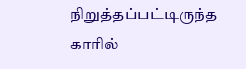நிறுத்தப்பட்டிருந்த காரில்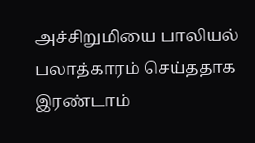அச்சிறுமியை பாலியல் பலாத்காரம் செய்ததாக இரண்டாம்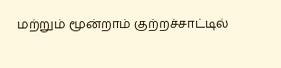மற்றும் மூன்றாம் குற்றச்சாட்டில்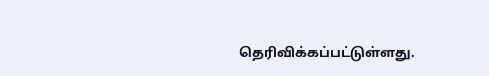தெரிவிக்கப்பட்டுள்ளது.